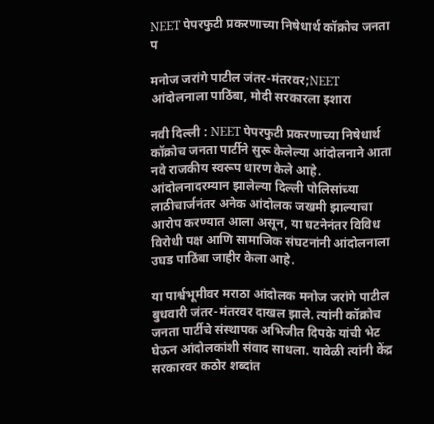NEET पेपरफुटी प्रकरणाच्या निषेधार्थ कॉक्रोच जनता प

मनोज जरांगे पाटील जंतर-मंतरवर;NEET आंदोलनाला पाठिंबा, मोदी सरकारला इशारा

नवी दिल्ली : NEET पेपरफुटी प्रकरणाच्या निषेधार्थ कॉक्रोच जनता पार्टीने सुरू केलेल्या आंदोलनाने आता नवे राजकीय स्वरूप धारण केले आहे. आंदोलनादरम्यान झालेल्या दिल्ली पोलिसांच्या लाठीचार्जनंतर अनेक आंदोलक जखमी झाल्याचा आरोप करण्यात आला असून, या घटनेनंतर विविध विरोधी पक्ष आणि सामाजिक संघटनांनी आंदोलनाला उघड पाठिंबा जाहीर केला आहे.

या पार्श्वभूमीवर मराठा आंदोलक मनोज जरांगे पाटील बुधवारी जंतर-मंतरवर दाखल झाले. त्यांनी कॉक्रोच जनता पार्टीचे संस्थापक अभिजीत दिपके यांची भेट घेऊन आंदोलकांशी संवाद साधला. यावेळी त्यांनी केंद्र सरकारवर कठोर शब्दांत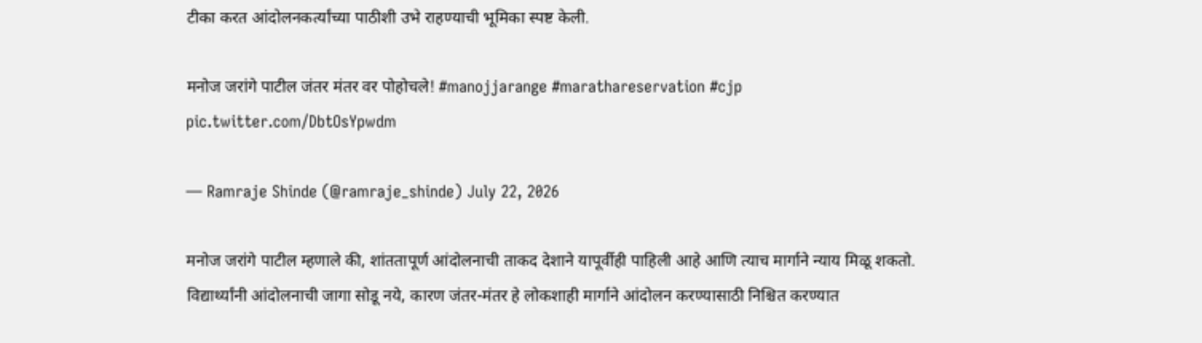टीका करत आंदोलनकर्त्यांच्या पाठीशी उभे राहण्याची भूमिका स्पष्ट केली.

मनोज जरांगे पाटील जंतर मंतर वर पोहोचले! #manojjarange #marathareservation #cjp pic.twitter.com/DbtOsYpwdm

— Ramraje Shinde (@ramraje_shinde) July 22, 2026

मनोज जरांगे पाटील म्हणाले की, शांततापूर्ण आंदोलनाची ताकद देशाने यापूर्वीही पाहिली आहे आणि त्याच मार्गाने न्याय मिळू शकतो. विद्यार्थ्यांनी आंदोलनाची जागा सोडू नये, कारण जंतर-मंतर हे लोकशाही मार्गाने आंदोलन करण्यासाठी निश्चित करण्यात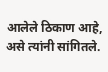आलेले ठिकाण आहे, असे त्यांनी सांगितले.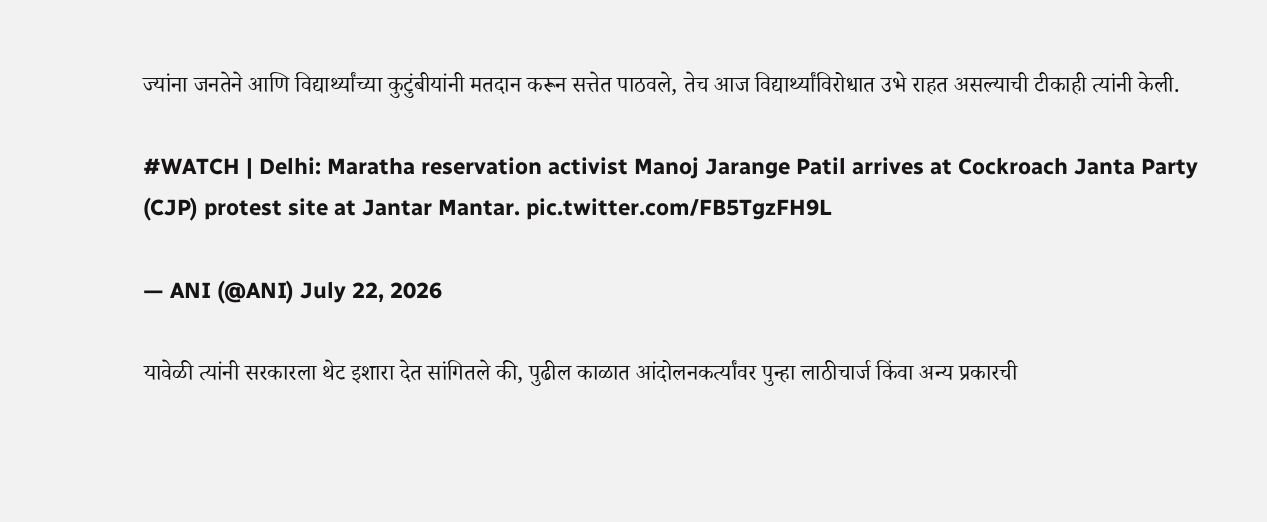ज्यांना जनतेने आणि विद्यार्थ्यांच्या कुटुंबीयांनी मतदान करून सत्तेत पाठवले, तेच आज विद्यार्थ्यांविरोधात उभे राहत असल्याची टीकाही त्यांनी केली.

#WATCH | Delhi: Maratha reservation activist Manoj Jarange Patil arrives at Cockroach Janta Party (CJP) protest site at Jantar Mantar. pic.twitter.com/FB5TgzFH9L

— ANI (@ANI) July 22, 2026

यावेळी त्यांनी सरकारला थेट इशारा देत सांगितले की, पुढील काळात आंदोलनकर्त्यांवर पुन्हा लाठीचार्ज किंवा अन्य प्रकारची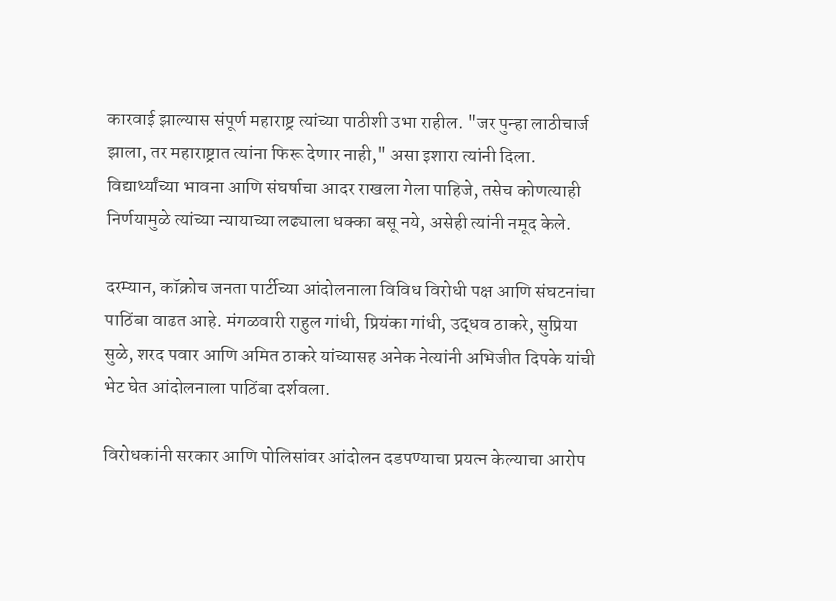कारवाई झाल्यास संपूर्ण महाराष्ट्र त्यांच्या पाठीशी उभा राहील. "जर पुन्हा लाठीचार्ज झाला, तर महाराष्ट्रात त्यांना फिरू देणार नाही," असा इशारा त्यांनी दिला. विद्यार्थ्यांच्या भावना आणि संघर्षाचा आदर राखला गेला पाहिजे, तसेच कोणत्याही निर्णयामुळे त्यांच्या न्यायाच्या लढ्याला धक्का बसू नये, असेही त्यांनी नमूद केले.

दरम्यान, कॉक्रोच जनता पार्टीच्या आंदोलनाला विविध विरोधी पक्ष आणि संघटनांचा पाठिंबा वाढत आहे. मंगळवारी राहुल गांधी, प्रियंका गांधी, उद्धव ठाकरे, सुप्रिया सुळे, शरद पवार आणि अमित ठाकरे यांच्यासह अनेक नेत्यांनी अभिजीत दिपके यांची भेट घेत आंदोलनाला पाठिंबा दर्शवला.

विरोधकांनी सरकार आणि पोलिसांवर आंदोलन दडपण्याचा प्रयत्न केल्याचा आरोप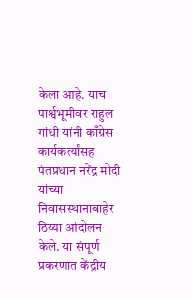केला आहे. याच पार्श्वभूमीवर राहुल गांधी यांनी काँग्रेस कार्यकर्त्यांसह पंतप्रधान नरेंद्र मोदी यांच्या निवासस्थानाबाहेर ठिय्या आंदोलन केले. या संपूर्ण प्रकरणात केंद्रीय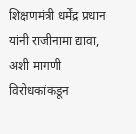शिक्षणमंत्री धर्मेंद्र प्रधान यांनी राजीनामा द्यावा, अशी मागणी विरोधकांकडून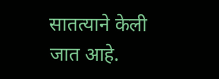सातत्याने केली जात आहे.